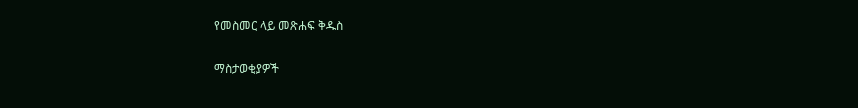የመስመር ላይ መጽሐፍ ቅዱስ

ማስታወቂያዎች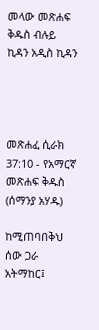መላው መጽሐፍ ቅዱስ ብሉይ ኪዳን አዲስ ኪዳን




መጽሐፈ ሲራክ 37:10 - የአማርኛ መጽሐፍ ቅዱስ (ሰማንያ አሃዱ)

ከሚጠባበቅህ ሰው ጋራ አትማከር፤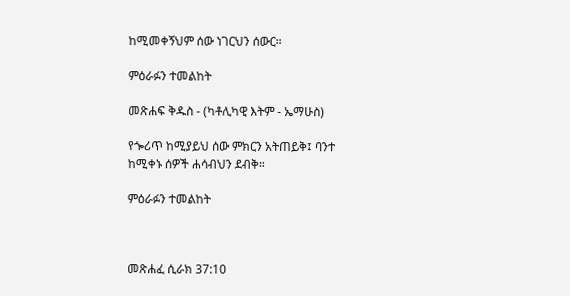ከሚመቀኝህም ሰው ነገርህን ሰውር።

ምዕራፉን ተመልከት

መጽሐፍ ቅዱስ - (ካቶሊካዊ እትም - ኤማሁስ)

የጐሪጥ ከሚያይህ ሰው ምክርን አትጠይቅ፤ ባንተ ከሚቀኑ ሰዎች ሐሳብህን ደብቅ።

ምዕራፉን ተመልከት



መጽሐፈ ሲራክ 37:10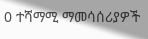0 ተሻማሚ ማመሳሰሪያዎች